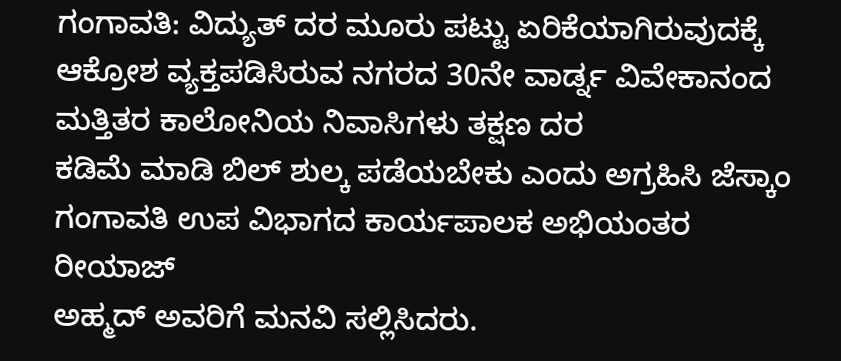ಗಂಗಾವತಿ: ವಿದ್ಯುತ್ ದರ ಮೂರು ಪಟ್ಟು ಏರಿಕೆಯಾಗಿರುವುದಕ್ಕೆ ಆಕ್ರೋಶ ವ್ಯಕ್ತಪಡಿಸಿರುವ ನಗರದ 30ನೇ ವಾರ್ಡ್ನ ವಿವೇಕಾನಂದ ಮತ್ತಿತರ ಕಾಲೋನಿಯ ನಿವಾಸಿಗಳು ತಕ್ಷಣ ದರ
ಕಡಿಮೆ ಮಾಡಿ ಬಿಲ್ ಶುಲ್ಕ ಪಡೆಯಬೇಕು ಎಂದು ಅಗ್ರಹಿಸಿ ಜೆಸ್ಕಾಂ ಗಂಗಾವತಿ ಉಪ ವಿಭಾಗದ ಕಾರ್ಯಪಾಲಕ ಅಭಿಯಂತರ ರೀಯಾಜ್
ಅಹ್ಮದ್ ಅವರಿಗೆ ಮನವಿ ಸಲ್ಲಿಸಿದರು.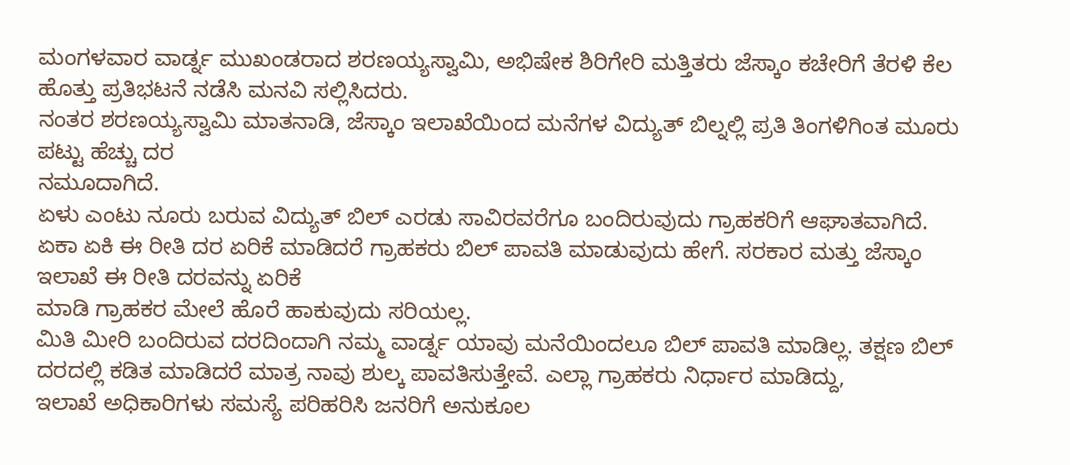ಮಂಗಳವಾರ ವಾರ್ಡ್ನ ಮುಖಂಡರಾದ ಶರಣಯ್ಯಸ್ವಾಮಿ, ಅಭಿಷೇಕ ಶಿರಿಗೇರಿ ಮತ್ತಿತರು ಜೆಸ್ಕಾಂ ಕಚೇರಿಗೆ ತೆರಳಿ ಕೆಲ ಹೊತ್ತು ಪ್ರತಿಭಟನೆ ನಡೆಸಿ ಮನವಿ ಸಲ್ಲಿಸಿದರು.
ನಂತರ ಶರಣಯ್ಯಸ್ವಾಮಿ ಮಾತನಾಡಿ, ಜೆಸ್ಕಾಂ ಇಲಾಖೆಯಿಂದ ಮನೆಗಳ ವಿದ್ಯುತ್ ಬಿಲ್ನಲ್ಲಿ ಪ್ರತಿ ತಿಂಗಳಿಗಿಂತ ಮೂರು ಪಟ್ಟು ಹೆಚ್ಚು ದರ
ನಮೂದಾಗಿದೆ.
ಏಳು ಎಂಟು ನೂರು ಬರುವ ವಿದ್ಯುತ್ ಬಿಲ್ ಎರಡು ಸಾವಿರವರೆಗೂ ಬಂದಿರುವುದು ಗ್ರಾಹಕರಿಗೆ ಆಘಾತವಾಗಿದೆ. ಏಕಾ ಏಕಿ ಈ ರೀತಿ ದರ ಏರಿಕೆ ಮಾಡಿದರೆ ಗ್ರಾಹಕರು ಬಿಲ್ ಪಾವತಿ ಮಾಡುವುದು ಹೇಗೆ. ಸರಕಾರ ಮತ್ತು ಜೆಸ್ಕಾಂ ಇಲಾಖೆ ಈ ರೀತಿ ದರವನ್ನು ಏರಿಕೆ
ಮಾಡಿ ಗ್ರಾಹಕರ ಮೇಲೆ ಹೊರೆ ಹಾಕುವುದು ಸರಿಯಲ್ಲ.
ಮಿತಿ ಮೀರಿ ಬಂದಿರುವ ದರದಿಂದಾಗಿ ನಮ್ಮ ವಾರ್ಡ್ನ ಯಾವು ಮನೆಯಿಂದಲೂ ಬಿಲ್ ಪಾವತಿ ಮಾಡಿಲ್ಲ. ತಕ್ಷಣ ಬಿಲ್ ದರದಲ್ಲಿ ಕಡಿತ ಮಾಡಿದರೆ ಮಾತ್ರ ನಾವು ಶುಲ್ಕ ಪಾವತಿಸುತ್ತೇವೆ. ಎಲ್ಲಾ ಗ್ರಾಹಕರು ನಿರ್ಧಾರ ಮಾಡಿದ್ದು,
ಇಲಾಖೆ ಅಧಿಕಾರಿಗಳು ಸಮಸ್ಯೆ ಪರಿಹರಿಸಿ ಜನರಿಗೆ ಅನುಕೂಲ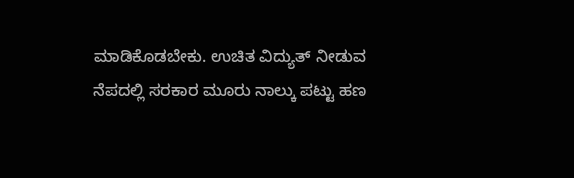ಮಾಡಿಕೊಡಬೇಕು. ಉಚಿತ ವಿದ್ಯುತ್ ನೀಡುವ ನೆಪದಲ್ಲಿ ಸರಕಾರ ಮೂರು ನಾಲ್ಕು ಪಟ್ಟು ಹಣ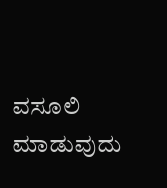ವಸೂಲಿ ಮಾಡುವುದು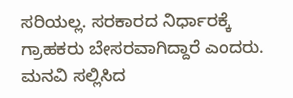ಸರಿಯಲ್ಲ. ಸರಕಾರದ ನಿರ್ಧಾರಕ್ಕೆ ಗ್ರಾಹಕರು ಬೇಸರವಾಗಿದ್ದಾರೆ ಎಂದರು.
ಮನವಿ ಸಲ್ಲಿಸಿದ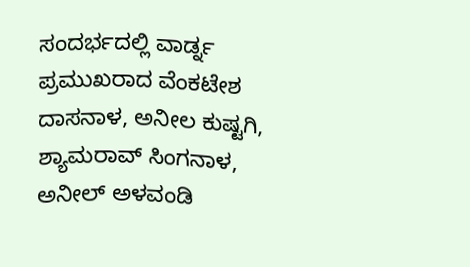ಸಂದರ್ಭದಲ್ಲಿ ವಾರ್ಡ್ನ ಪ್ರಮುಖರಾದ ವೆಂಕಟೇಶ ದಾಸನಾಳ, ಅನೀಲ ಕುಷ್ಟಗಿ, ಶ್ಯಾಮರಾವ್ ಸಿಂಗನಾಳ, ಅನೀಲ್ ಅಳವಂಡಿ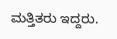ಮತ್ತಿತರು ಇದ್ದರು.